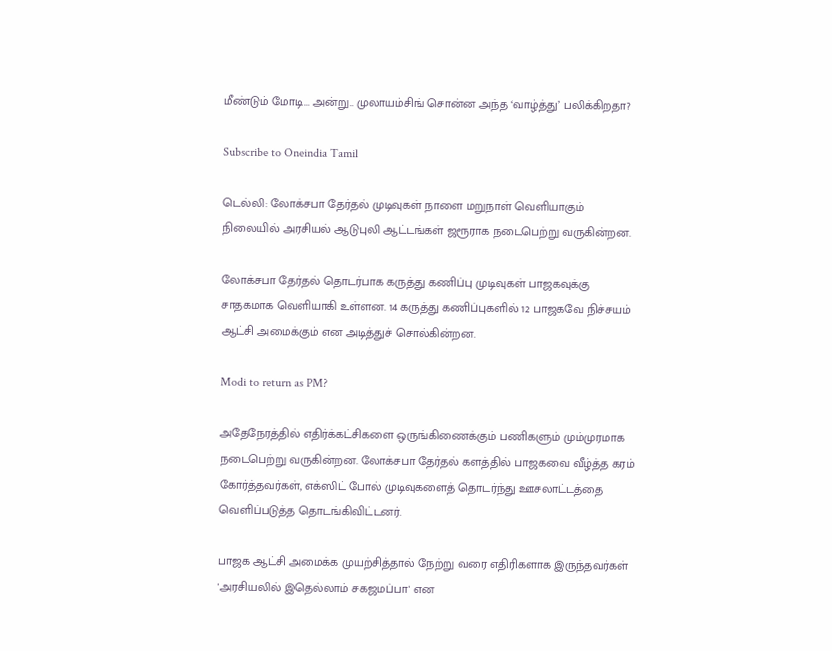மீண்டும் மோடி... அன்று.. முலாயம்சிங் சொன்ன அந்த ‘வாழ்த்து’ பலிக்கிறதா?

Subscribe to Oneindia Tamil

டெல்லி: லோக்சபா தேர்தல் முடிவுகள் நாளை மறுநாள் வெளியாகும் நிலையில் அரசியல் ஆடுபுலி ஆட்டங்கள் ஜரூராக நடைபெற்று வருகின்றன.

லோக்சபா தேர்தல் தொடர்பாக கருத்து கணிப்பு முடிவுகள் பாஜகவுக்கு சாதகமாக வெளியாகி உள்ளன. 14 கருத்து கணிப்புகளில் 12 பாஜகவே நிச்சயம் ஆட்சி அமைக்கும் என அடித்துச் சொல்கின்றன.

Modi to return as PM?

அதேநேரத்தில் எதிர்க்கட்சிகளை ஒருங்கிணைக்கும் பணிகளும் மும்முரமாக நடைபெற்று வருகின்றன. லோக்சபா தேர்தல் களத்தில் பாஜகவை வீழ்த்த கரம் கோர்த்தவர்கள், எக்ஸிட் போல் முடிவுகளைத் தொடர்ந்து ஊசலாட்டத்தை வெளிப்படுத்த தொடங்கிவிட்டனர்.

பாஜக ஆட்சி அமைக்க முயற்சித்தால் நேற்று வரை எதிரிகளாக இருந்தவர்கள் 'அரசியலில் இதெல்லாம் சகஜமப்பா' என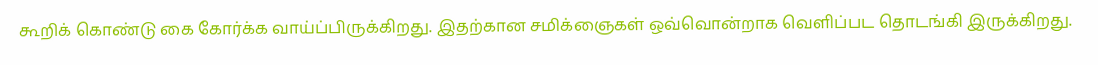கூறிக் கொண்டு கை கோர்க்க வாய்ப்பிருக்கிறது. இதற்கான சமிக்ஞைகள் ஒவ்வொன்றாக வெளிப்பட தொடங்கி இருக்கிறது.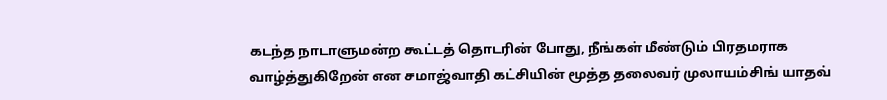கடந்த நாடாளுமன்ற கூட்டத் தொடரின் போது, நீங்கள் மீண்டும் பிரதமராக வாழ்த்துகிறேன் என சமாஜ்வாதி கட்சியின் மூத்த தலைவர் முலாயம்சிங் யாதவ்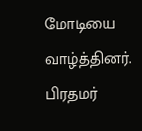மோடியை வாழ்த்தினர். பிரதமர்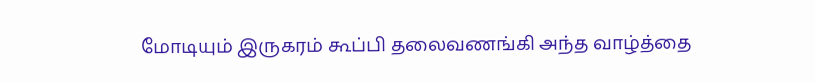மோடியும் இருகரம் கூப்பி தலைவணங்கி அந்த வாழ்த்தை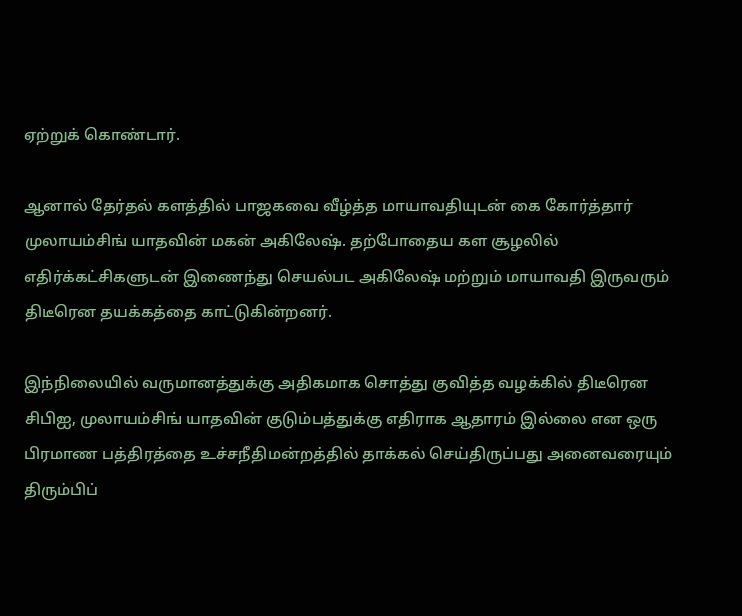ஏற்றுக் கொண்டார்.

ஆனால் தேர்தல் களத்தில் பாஜகவை வீழ்த்த மாயாவதியுடன் கை கோர்த்தார் முலாயம்சிங் யாதவின் மகன் அகிலேஷ். தற்போதைய கள சூழலில் எதிர்க்கட்சிகளுடன் இணைந்து செயல்பட அகிலேஷ் மற்றும் மாயாவதி இருவரும் திடீரென தயக்கத்தை காட்டுகின்றனர்.

இந்நிலையில் வருமானத்துக்கு அதிகமாக சொத்து குவித்த வழக்கில் திடீரென சிபிஐ, முலாயம்சிங் யாதவின் குடும்பத்துக்கு எதிராக ஆதாரம் இல்லை என ஒரு பிரமாண பத்திரத்தை உச்சநீதிமன்றத்தில் தாக்கல் செய்திருப்பது அனைவரையும் திரும்பிப்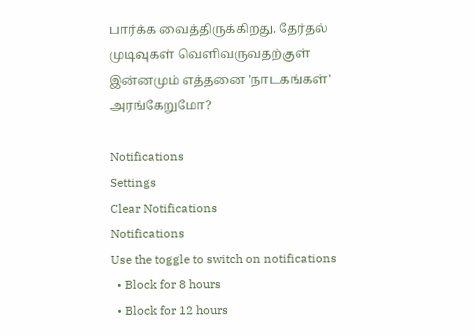பார்க்க வைத்திருக்கிறது. தேர்தல் முடிவுகள் வெளிவருவதற்குள் இன்னமும் எத்தனை 'நாடகங்கள்' அரங்கேறுமோ?

Notifications
Settings
Clear Notifications
Notifications
Use the toggle to switch on notifications
  • Block for 8 hours
  • Block for 12 hours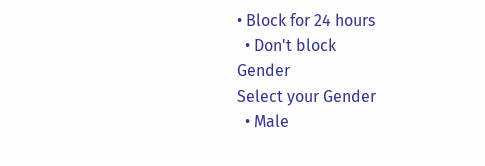• Block for 24 hours
  • Don't block
Gender
Select your Gender
  • Male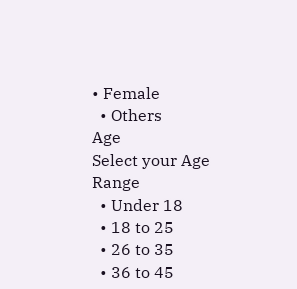• Female
  • Others
Age
Select your Age Range
  • Under 18
  • 18 to 25
  • 26 to 35
  • 36 to 45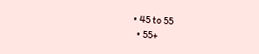• 45 to 55
  • 55+